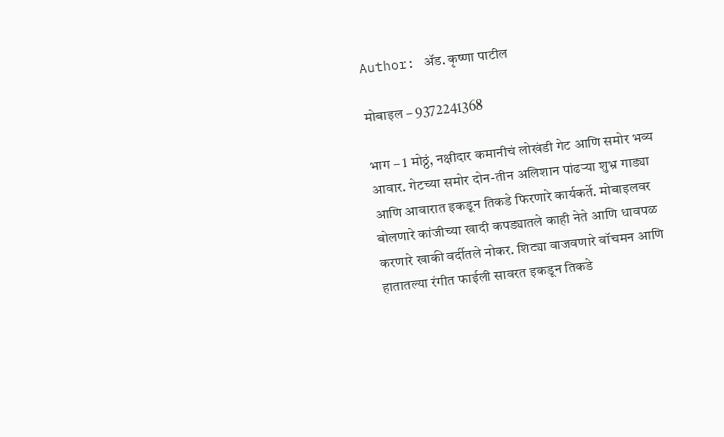Author: ॲड. कृष्णा पाटील

मोबाइल – 9372241368

भाग – 1 मोठ्ठं, नक्षीदार कमानीचं लोखंडी गेट आणि समोर भव्य आवार. गेटच्या समोर दोन-तीन अलिशान पांढऱ्या शुभ्र गाड्या आणि आवारात इकडून तिकडे फिरणारे कार्यकर्ते. मोबाइलवर बोलणारे कांजीच्या खादी कपड्यातले काही नेते आणि धावपळ करणारे खाकी वर्दीतले नोकर. शिट्या वाजवणारे वॉचमन आणि हातातल्या रंगीत फाईली सावरत इकडून तिकडे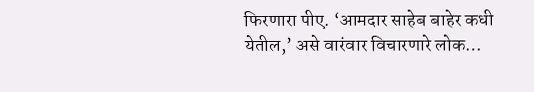फिरणारा पीए. ‘आमदार साहेब बाहेर कधी येतील,’ असे वारंवार विचारणारे लोक…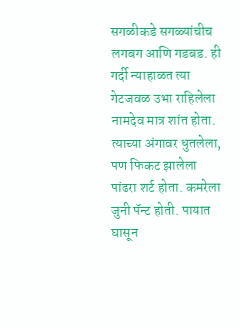सगळीकडे सगळ्यांचीच लगबग आणि गडबड. ही गर्दी न्याहाळत त्या गेटजवळ उभा राहिलेला नामदेव मात्र शांत होता. त्याच्या अंगावर धुतलेला, पण फिकट झालेला पांढरा शर्ट होता. कमरेला जुनी पॅन्ट होती. पायात घासून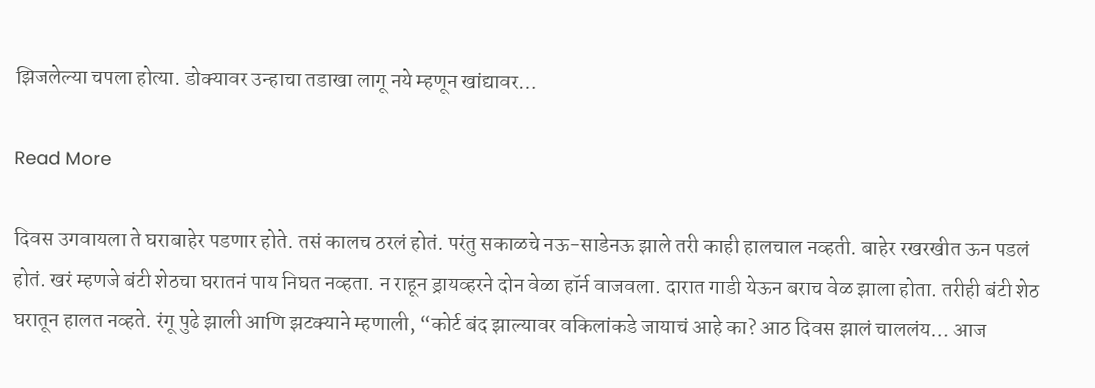झिजलेल्या चपला होत्या. डोक्यावर उन्हाचा तडाखा लागू नये म्हणून खांद्यावर…

Read More

दिवस उगवायला ते घराबाहेर पडणार होते. तसं कालच ठरलं होतं. परंतु सकाळचे नऊ-साडेनऊ झाले तरी काही हालचाल नव्हती. बाहेर रखरखीत ऊन पडलं होतं. खरं म्हणजे बंटी शेठचा घरातनं पाय निघत नव्हता. न राहून ड्रायव्हरने दोन वेळा हॉर्न वाजवला. दारात गाडी येऊन बराच वेळ झाला होता. तरीही बंटी शेठ घरातून हालत नव्हते. रंगू पुढे झाली आणि झटक्याने म्हणाली, “कोर्ट बंद झाल्यावर वकिलांकडे जायाचं आहे का? आठ दिवस झालं चाललंय… आज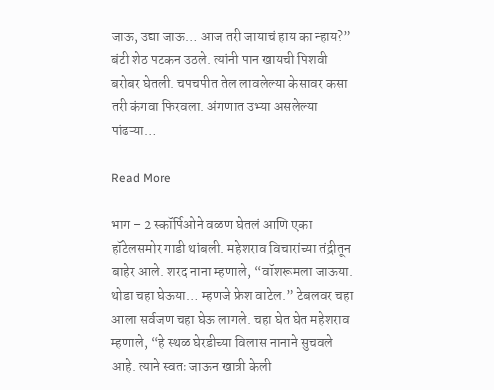जाऊ, उद्या जाऊ… आज तरी जायाचं हाय का न्हाय?” बंटी शेठ पटकन उठले. त्यांनी पान खायची पिशवी बरोबर घेतली. चपचपीत तेल लावलेल्या केसावर कसा तरी कंगवा फिरवला. अंगणात उभ्या असलेल्या पांढऱ्या…

Read More

भाग – 2 स्कॉर्पिओने वळण घेतलं आणि एका हॉटेलसमोर गाडी थांबली. महेशराव विचारांच्या तंद्रीतून बाहेर आले. शरद नाना म्हणाले, “वॉशरूमला जाऊया. थोडा चहा घेऊया… म्हणजे फ्रेश वाटेल.” टेबलवर चहा आला सर्वजण चहा घेऊ लागले. चहा घेत घेत महेशराव म्हणाले, “हे स्थळ घेरडीच्या विलास नानाने सुचवले आहे. त्याने स्वतः जाऊन खात्री केली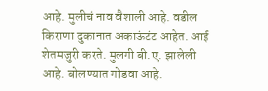आहे. मुलीचं नाव वैशाली आहे. वडील किराणा दुकानात अकाऊंटंट आहेत. आई शेतमजुरी करते. मुलगी बी.ए. झालेली आहे. बोलण्यात गोडवा आहे.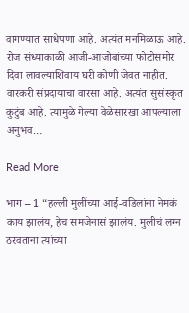वागण्यात साधेपणा आहे. अत्यंत मनमिळाऊ आहे. रोज संध्याकाळी आजी-आजोबांच्या फोटोसमोर दिवा लावल्याशिवाय घरी कोणी जेवत नाहीत. वारकरी संप्रदायाचा वारसा आहे. अत्यंत सुसंस्कृत कुटुंब आहे. त्यामुळे गेल्या वेळेसारखा आपल्याला अनुभव…

Read More

भाग – 1 “हल्ली मुलींच्या आई-वडिलांना नेमकं काय झालंय, हेच समजेनासं झालंय. मुलीचं लग्न ठरवताना त्यांच्या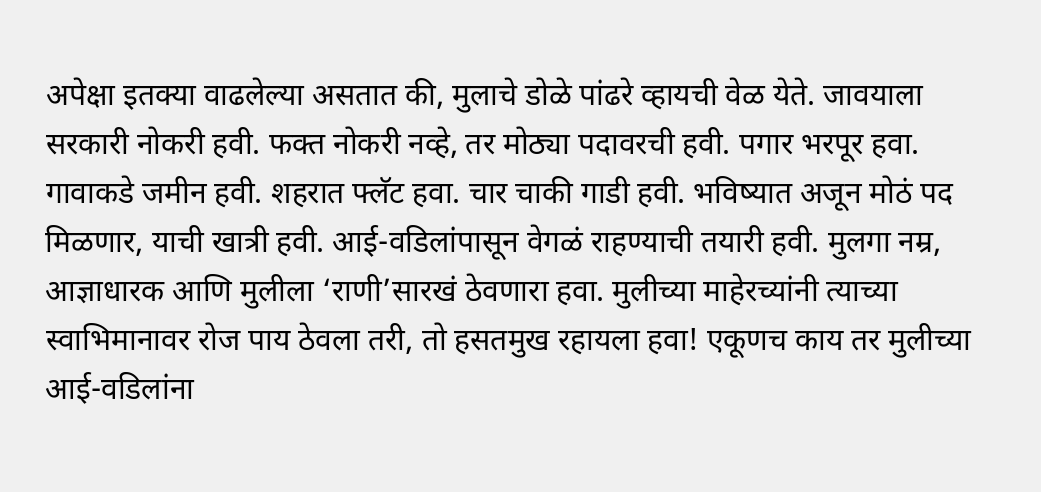अपेक्षा इतक्या वाढलेल्या असतात की, मुलाचे डोळे पांढरे व्हायची वेळ येते. जावयाला सरकारी नोकरी हवी. फक्त नोकरी नव्हे, तर मोठ्या पदावरची हवी. पगार भरपूर हवा. गावाकडे जमीन हवी. शहरात फ्लॅट हवा. चार चाकी गाडी हवी. भविष्यात अजून मोठं पद मिळणार, याची खात्री हवी. आई-वडिलांपासून वेगळं राहण्याची तयारी हवी. मुलगा नम्र, आज्ञाधारक आणि मुलीला ‘राणी’सारखं ठेवणारा हवा. मुलीच्या माहेरच्यांनी त्याच्या स्वाभिमानावर रोज पाय ठेवला तरी, तो हसतमुख रहायला हवा! एकूणच काय तर मुलीच्या आई-वडिलांना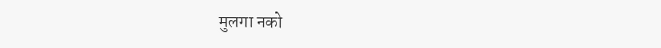मुलगा नको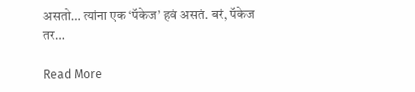असतो… त्यांना एक ‘पॅकेज’ हवं असतं. बरं, पॅकेज तर…

Read More